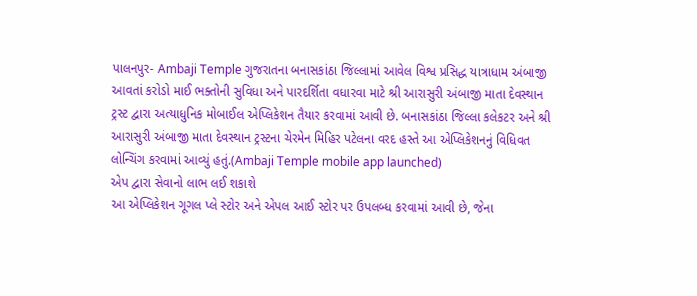પાલનપુર- Ambaji Temple ગુજરાતના બનાસકાંઠા જિલ્લામાં આવેલ વિશ્વ પ્રસિદ્ધ યાત્રાધામ અંબાજી આવતાં કરોડો માઈ ભક્તોની સુવિધા અને પારદર્શિતા વધારવા માટે શ્રી આરાસુરી અંબાજી માતા દેવસ્થાન ટ્રસ્ટ દ્વારા અત્યાધુનિક મોબાઈલ એપ્લિકેશન તૈયાર કરવામાં આવી છે. બનાસકાંઠા જિલ્લા કલેકટર અને શ્રી આરાસુરી અંબાજી માતા દેવસ્થાન ટ્રસ્ટના ચેરમેન મિહિર પટેલના વરદ હસ્તે આ એપ્લિકેશનનું વિધિવત લોન્ચિંગ કરવામાં આવ્યું હતું.(Ambaji Temple mobile app launched)
એપ દ્વારા સેવાનો લાભ લઈ શકાશે
આ એપ્લિકેશન ગૂગલ પ્લે સ્ટોર અને એપલ આઈ સ્ટોર પર ઉપલબ્ધ કરવામાં આવી છે, જેના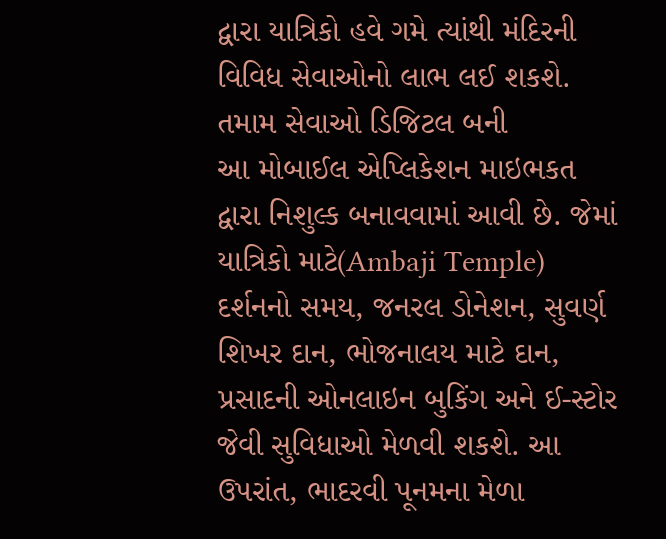દ્વારા યાત્રિકો હવે ગમે ત્યાંથી મંદિરની વિવિધ સેવાઓનો લાભ લઈ શકશે.
તમામ સેવાઓ ડિજિટલ બની
આ મોબાઈલ એપ્લિકેશન માઇભકત દ્વારા નિશુલ્ક બનાવવામાં આવી છે. જેમાં યાત્રિકો માટે(Ambaji Temple) દર્શનનો સમય, જનરલ ડોનેશન, સુવર્ણ શિખર દાન, ભોજનાલય માટે દાન, પ્રસાદની ઓનલાઇન બુકિંગ અને ઈ-સ્ટોર જેવી સુવિધાઓ મેળવી શકશે. આ ઉપરાંત, ભાદરવી પૂનમના મેળા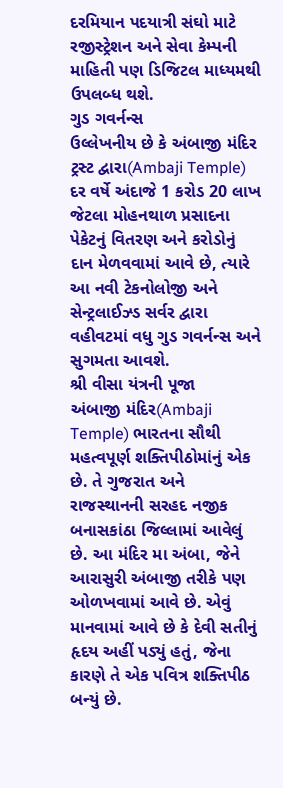દરમિયાન પદયાત્રી સંઘો માટે રજીસ્ટ્રેશન અને સેવા કેમ્પની માહિતી પણ ડિજિટલ માધ્યમથી ઉપલબ્ધ થશે.
ગુડ ગવર્નન્સ
ઉલ્લેખનીય છે કે અંબાજી મંદિર ટ્રસ્ટ દ્વારા(Ambaji Temple) દર વર્ષે અંદાજે 1 કરોડ 20 લાખ જેટલા મોહનથાળ પ્રસાદના પેકેટનું વિતરણ અને કરોડોનું દાન મેળવવામાં આવે છે, ત્યારે આ નવી ટેકનોલોજી અને સેન્ટ્રલાઈઝ્ડ સર્વર દ્વારા વહીવટમાં વધુ ગુડ ગવર્નન્સ અને સુગમતા આવશે.
શ્રી વીસા યંત્રની પૂજા
અંબાજી મંદિર(Ambaji Temple) ભારતના સૌથી મહત્વપૂર્ણ શક્તિપીઠોમાંનું એક છે. તે ગુજરાત અને રાજસ્થાનની સરહદ નજીક બનાસકાંઠા જિલ્લામાં આવેલું છે. આ મંદિર મા અંબા, જેને આરાસુરી અંબાજી તરીકે પણ ઓળખવામાં આવે છે. એવું માનવામાં આવે છે કે દેવી સતીનું હૃદય અહીં પડ્યું હતું, જેના કારણે તે એક પવિત્ર શક્તિપીઠ બન્યું છે.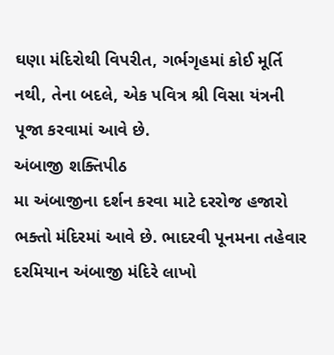ઘણા મંદિરોથી વિપરીત, ગર્ભગૃહમાં કોઈ મૂર્તિ નથી, તેના બદલે, એક પવિત્ર શ્રી વિસા યંત્રની પૂજા કરવામાં આવે છે.
અંબાજી શક્તિપીઠ
મા અંબાજીના દર્શન કરવા માટે દરરોજ હજારો ભક્તો મંદિરમાં આવે છે. ભાદરવી પૂનમના તહેવાર દરમિયાન અંબાજી મંદિરે લાખો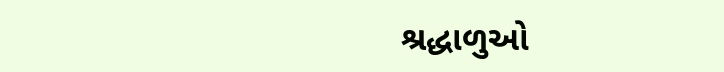શ્રદ્ધાળુઓ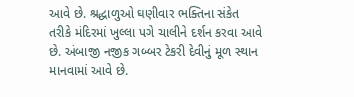આવે છે. શ્રદ્ધાળુઓ ઘણીવાર ભક્તિના સંકેત તરીકે મંદિરમાં ખુલ્લા પગે ચાલીને દર્શન કરવા આવે છે. અંબાજી નજીક ગબ્બર ટેકરી દેવીનું મૂળ સ્થાન માનવામાં આવે છે.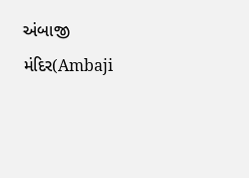અંબાજી મંદિર(Ambaji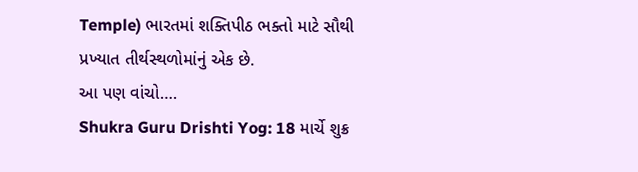Temple) ભારતમાં શક્તિપીઠ ભક્તો માટે સૌથી પ્રખ્યાત તીર્થસ્થળોમાંનું એક છે.
આ પણ વાંચો….
Shukra Guru Drishti Yog: 18 માર્ચે શુક્ર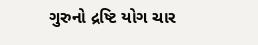ગુરુનો દ્રષ્ટિ યોગ ચાર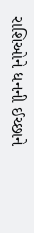રાશિઓને ધનની ઈચ્છાને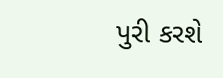પુરી કરશે